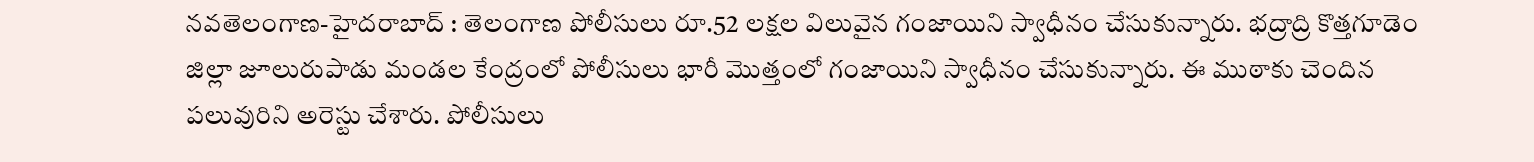నవతెలంగాణ-హైదరాబాద్ : తెలంగాణ పోలీసులు రూ.52 లక్షల విలువైన గంజాయిని స్వాధీనం చేసుకున్నారు. భద్రాద్రి కొత్తగూడెం జిల్లా జూలురుపాడు మండల కేంద్రంలో పోలీసులు భారీ మొత్తంలో గంజాయిని స్వాధీనం చేసుకున్నారు. ఈ ముఠాకు చెందిన పలువురిని అరెస్టు చేశారు. పోలీసులు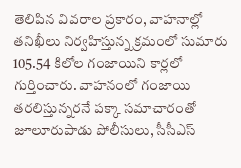తెలిపిన వివరాల ప్రకారం, వాహనాల్లో తనిఖీలు నిర్వహిస్తున్న క్రమంలో సుమారు 105.54 కిలోల గంజాయిని కార్లలో గుర్తించారు. వాహనంలో గంజాయి తరలిస్తున్నరనే పక్కా సమాచారంతో జూలూరుపాడు పోలీసులు, సీసీఎస్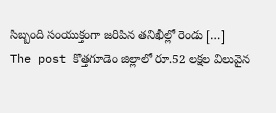సిబ్బంది సంయుక్తంగా జరిపిన తనిఖీల్లో రెండు […]
The post కొత్తగూడెం జిల్లాలో రూ.52 లక్షల విలువైన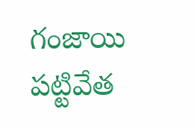గంజాయి పట్టివేత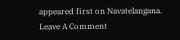appeared first on Navatelangana.
Leave A Comment